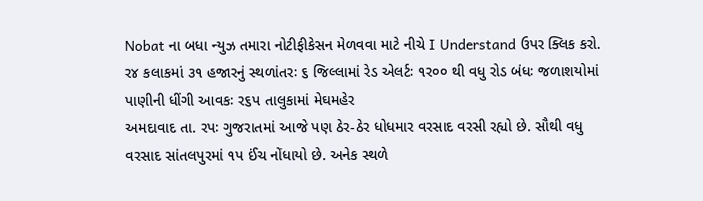Nobat ના બધા ન્યુઝ તમારા નોટીફીકેસન મેળવવા માટે નીચે I Understand ઉપર ક્લિક કરો.
ર૪ કલાકમાં ૩૧ હજારનું સ્થળાંતરઃ ૬ જિલ્લામાં રેડ એલર્ટઃ ૧ર૦૦ થી વધુ રોડ બંધઃ જળાશયોમાં પાણીની ધીંગી આવકઃ ર૬પ તાલુકામાં મેઘમહેર
અમદાવાદ તા. રપઃ ગુજરાતમાં આજે પણ ઠેર-ઠેર ધોધમાર વરસાદ વરસી રહ્યો છે. સૌથી વધુ વરસાદ સાંતલપુરમાં ૧પ ઈંચ નોંધાયો છે. અનેક સ્થળે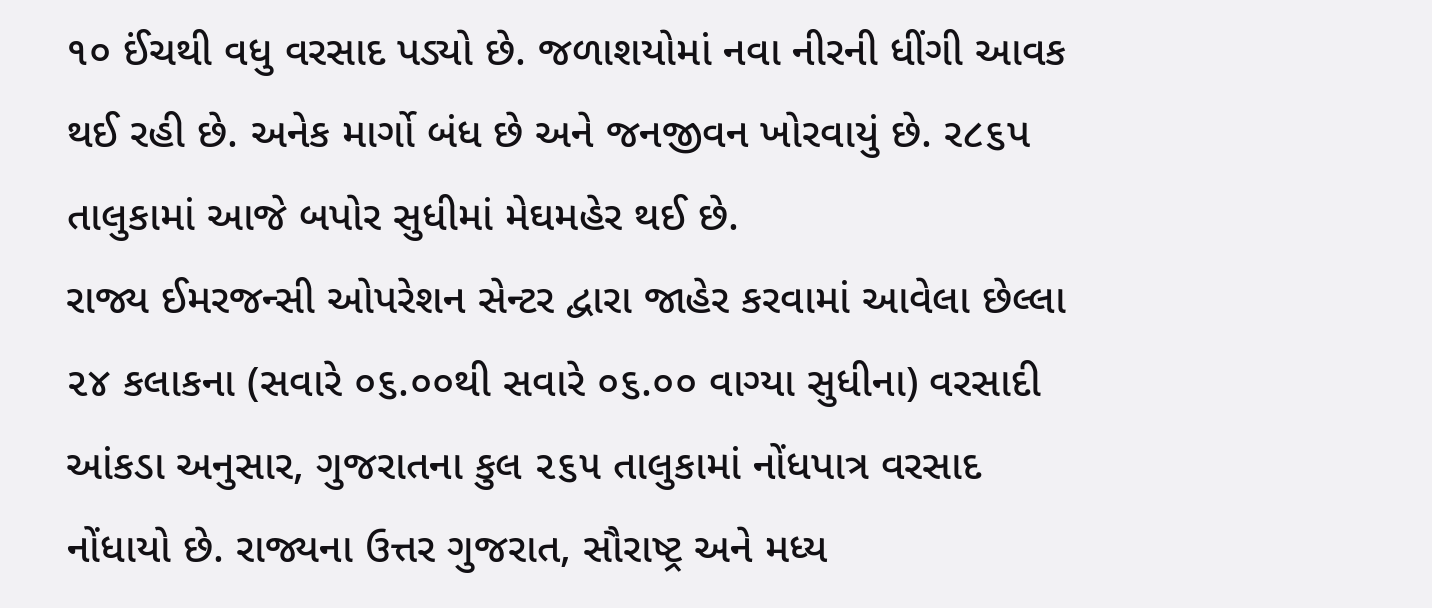૧૦ ઈંચથી વધુ વરસાદ પડ્યો છે. જળાશયોમાં નવા નીરની ધીંગી આવક થઈ રહી છે. અનેક માર્ગો બંધ છે અને જનજીવન ખોરવાયું છે. ર૮૬પ તાલુકામાં આજે બપોર સુધીમાં મેઘમહેર થઈ છે.
રાજ્ય ઈમરજન્સી ઓપરેશન સેન્ટર દ્વારા જાહેર કરવામાં આવેલા છેલ્લા ૨૪ કલાકના (સવારે ૦૬.૦૦થી સવારે ૦૬.૦૦ વાગ્યા સુધીના) વરસાદી આંકડા અનુસાર, ગુજરાતના કુલ ૨૬૫ તાલુકામાં નોંધપાત્ર વરસાદ નોંધાયો છે. રાજ્યના ઉત્તર ગુજરાત, સૌરાષ્ટ્ર અને મધ્ય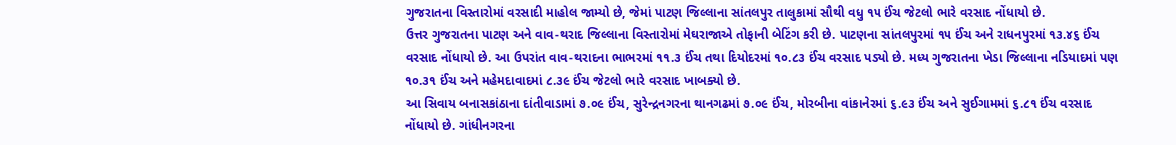ગુજરાતના વિસ્તારોમાં વરસાદી માહોલ જામ્યો છે, જેમાં પાટણ જિલ્લાના સાંતલપુર તાલુકામાં સૌથી વધુ ૧૫ ઈંચ જેટલો ભારે વરસાદ નોંધાયો છે.
ઉત્તર ગુજરાતના પાટણ અને વાવ-થરાદ જિલ્લાના વિસ્તારોમાં મેઘરાજાએ તોફાની બેટિંગ કરી છે. પાટણના સાંતલપુરમાં ૧૫ ઈંચ અને રાધનપુરમાં ૧૩.૪૬ ઈંચ વરસાદ નોંધાયો છે. આ ઉપરાંત વાવ-થરાદના ભાભરમાં ૧૧.૩ ઈંચ તથા દિયોદરમાં ૧૦.૮૩ ઈંચ વરસાદ પડ્યો છે. મધ્ય ગુજરાતના ખેડા જિલ્લાના નડિયાદમાં પણ ૧૦.૩૧ ઈંચ અને મહેમદાવાદમાં ૮.૩૯ ઈંચ જેટલો ભારે વરસાદ ખાબક્યો છે.
આ સિવાય બનાસકાંઠાના દાંતીવાડામાં ૭.૦૯ ઈંચ, સુરેન્દ્રનગરના થાનગઢમાં ૭.૦૯ ઈંચ, મોરબીના વાંકાનેરમાં ૬.૯૩ ઈંચ અને સુઈગામમાં ૬.૮૧ ઈંચ વરસાદ નોંધાયો છે. ગાંધીનગરના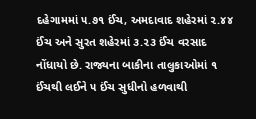દહેગામમાં ૫.૭૧ ઈંચ, અમદાવાદ શહેરમાં ૨.૪૪ ઈંચ અને સુરત શહેરમાં ૩.૨૩ ઈંચ વરસાદ નોંધાયો છે. રાજ્યના બાકીના તાલુકાઓમાં ૧ ઈંચથી લઈને ૫ ઈંચ સુધીનો હળવાથી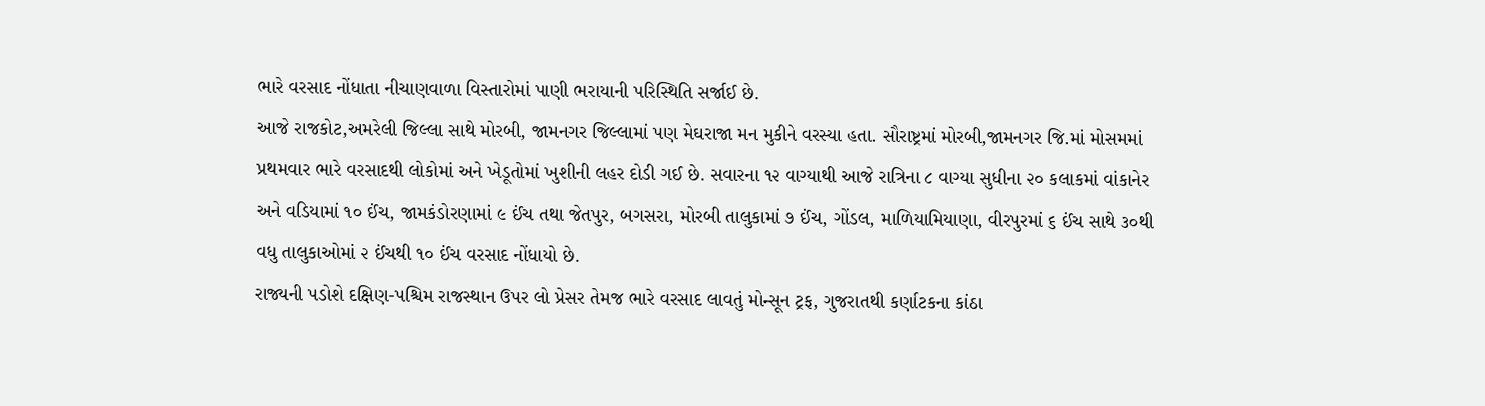ભારે વરસાદ નોંધાતા નીચાણવાળા વિસ્તારોમાં પાણી ભરાયાની પરિસ્થિતિ સર્જાઈ છે.
આજે રાજકોટ,અમરેલી જિલ્લા સાથે મોરબી, જામનગર જિલ્લામાં પણ મેઘરાજા મન મુકીને વરસ્યા હતા. સૌરાષ્ટ્રમાં મોરબી,જામનગર જિ.માં મોસમમાં પ્રથમવાર ભારે વરસાદથી લોકોમાં અને ખેડૂતોમાં ખુશીની લહર દોડી ગઈ છે. સવારના ૧૨ વાગ્યાથી આજે રાત્રિના ૮ વાગ્યા સુધીના ૨૦ કલાકમાં વાંકાનેર અને વડિયામાં ૧૦ ઈંચ, જામકંડોરણામાં ૯ ઈંચ તથા જેતપુર, બગસરા, મોરબી તાલુકામાં ૭ ઈંચ, ગોંડલ, માળિયામિયાણા, વીરપુરમાં ૬ ઈંચ સાથે ૩૦થી વધુ તાલુકાઓમાં ૨ ઈંચથી ૧૦ ઈંચ વરસાદ નોંધાયો છે.
રાજ્યની પડોશે દક્ષિણ-પશ્ચિમ રાજસ્થાન ઉપર લો પ્રેસર તેમજ ભારે વરસાદ લાવતું મોન્સૂન ટ્રફ, ગુજરાતથી કર્ણાટકના કાંઠા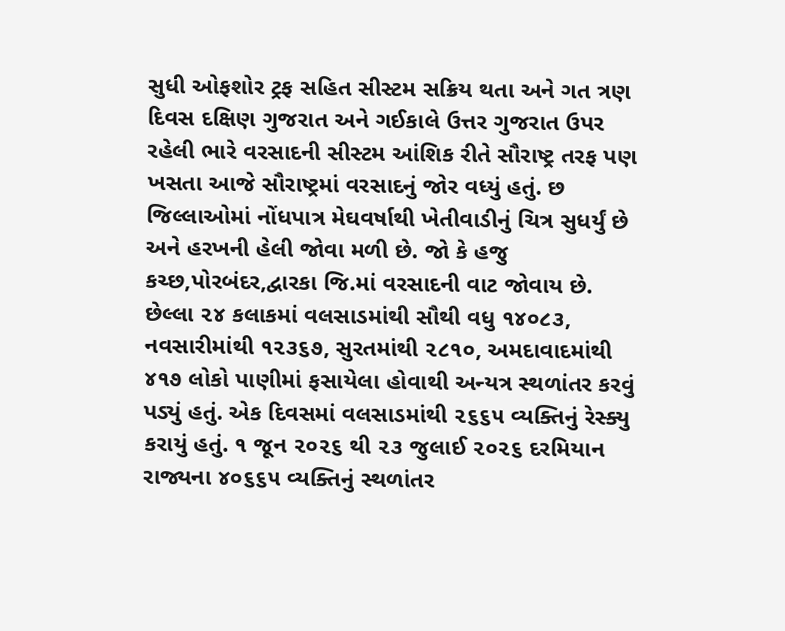સુધી ઓફશોર ટ્રફ સહિત સીસ્ટમ સક્રિય થતા અને ગત ત્રણ દિવસ દક્ષિણ ગુજરાત અને ગઈકાલે ઉત્તર ગુજરાત ઉપર રહેલી ભારે વરસાદની સીસ્ટમ આંશિક રીતે સૌરાષ્ટ્ર તરફ પણ ખસતા આજે સૌરાષ્ટ્રમાં વરસાદનું જોર વધ્યું હતું. છ જિલ્લાઓમાં નોંધપાત્ર મેઘવર્ષાથી ખેતીવાડીનું ચિત્ર સુધર્યું છે અને હરખની હેલી જોવા મળી છે. જો કે હજુ કચ્છ,પોરબંદર,દ્વારકા જિ.માં વરસાદની વાટ જોવાય છે.
છેલ્લા ૨૪ કલાકમાં વલસાડમાંથી સૌથી વધુ ૧૪૦૮૩, નવસારીમાંથી ૧૨૩૬૭, સુરતમાંથી ૨૮૧૦, અમદાવાદમાંથી ૪૧૭ લોકો પાણીમાં ફસાયેલા હોવાથી અન્યત્ર સ્થળાંતર કરવું પડ્યું હતું. એક દિવસમાં વલસાડમાંથી ૨૬૬૫ વ્યક્તિનું રેસ્ક્યુ કરાયું હતું. ૧ જૂન ૨૦૨૬ થી ૨૩ જુલાઈ ૨૦૨૬ દરમિયાન રાજ્યના ૪૦૬૬૫ વ્યક્તિનું સ્થળાંતર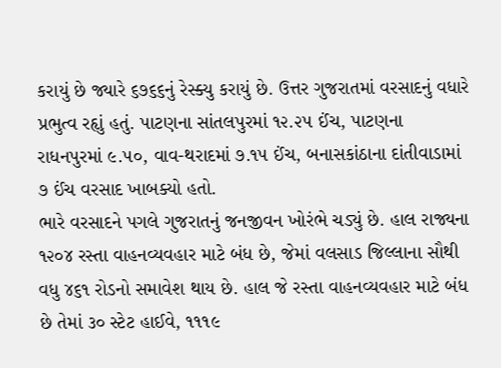કરાયું છે જ્યારે ૬૭૬૬નું રેસ્ક્યુ કરાયું છે. ઉત્તર ગુજરાતમાં વરસાદનું વધારે પ્રભુત્વ રહૃાું હતું. પાટણના સાંતલપુરમાં ૧૨.૨૫ ઈંચ, પાટણના રાધનપુરમાં ૯.૫૦, વાવ-થરાદમાં ૭.૧૫ ઈંચ, બનાસકાંઠાના દાંતીવાડામાં ૭ ઈંચ વરસાદ ખાબક્યો હતો.
ભારે વરસાદને પગલે ગુજરાતનું જનજીવન ખોરંભે ચડ્યું છે. હાલ રાજ્યના ૧૨૦૪ રસ્તા વાહનવ્યવહાર માટે બંધ છે, જેમાં વલસાડ જિલ્લાના સૌથી વધુ ૪૬૧ રોડનો સમાવેશ થાય છે. હાલ જે રસ્તા વાહનવ્યવહાર માટે બંધ છે તેમાં ૩૦ સ્ટેટ હાઈવે, ૧૧૧૯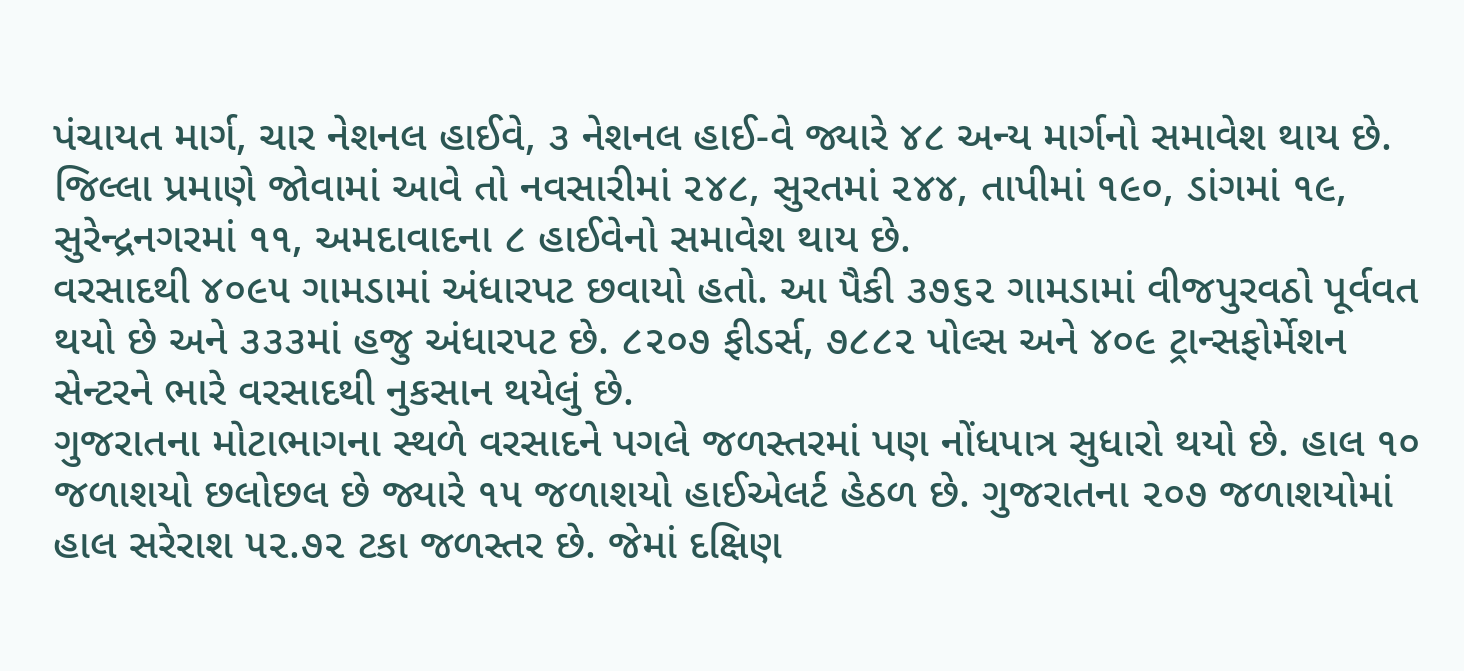પંચાયત માર્ગ, ચાર નેશનલ હાઈવે, ૩ નેશનલ હાઈ-વે જ્યારે ૪૮ અન્ય માર્ગનો સમાવેશ થાય છે. જિલ્લા પ્રમાણે જોવામાં આવે તો નવસારીમાં ૨૪૮, સુરતમાં ૨૪૪, તાપીમાં ૧૯૦, ડાંગમાં ૧૯, સુરેન્દ્રનગરમાં ૧૧, અમદાવાદના ૮ હાઈવેનો સમાવેશ થાય છે.
વરસાદથી ૪૦૯૫ ગામડામાં અંધારપટ છવાયો હતો. આ પૈકી ૩૭૬૨ ગામડામાં વીજપુરવઠો પૂર્વવત થયો છે અને ૩૩૩માં હજુ અંધારપટ છે. ૮૨૦૭ ફીડર્સ, ૭૮૮૨ પોલ્સ અને ૪૦૯ ટ્રાન્સફોર્મેશન સેન્ટરને ભારે વરસાદથી નુકસાન થયેલું છે.
ગુજરાતના મોટાભાગના સ્થળે વરસાદને પગલે જળસ્તરમાં પણ નોંધપાત્ર સુધારો થયો છે. હાલ ૧૦ જળાશયો છલોછલ છે જ્યારે ૧૫ જળાશયો હાઈએલર્ટ હેઠળ છે. ગુજરાતના ૨૦૭ જળાશયોમાં હાલ સરેરાશ ૫૨.૭૨ ટકા જળસ્તર છે. જેમાં દક્ષિણ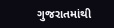ગુજરાતમાંથી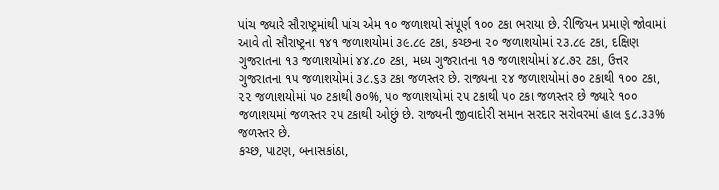પાંચ જ્યારે સૌરાષ્ટ્રમાંથી પાંચ એમ ૧૦ જળાશયો સંપૂર્ણ ૧૦૦ ટકા ભરાયા છે. રીજિયન પ્રમાણે જોવામાં આવે તો સૌરાષ્ટ્રના ૧૪૧ જળાશયોમાં ૩૯.૮૯ ટકા, કચ્છના ૨૦ જળાશયોમાં ૨૩.૮૯ ટકા, દક્ષિણ ગુજરાતના ૧૩ જળાશયોમાં ૪૪.૮૦ ટકા, મધ્ય ગુજરાતના ૧૭ જળાશયોમાં ૪૮.૭૨ ટકા, ઉત્તર ગુજરાતના ૧૫ જળાશયોમાં ૩૮.૬૩ ટકા જળસ્તર છે. રાજ્યના ૨૪ જળાશયોમાં ૭૦ ટકાથી ૧૦૦ ટકા, ૨૨ જળાશયોમાં ૫૦ ટકાથી ૭૦%, ૫૦ જળાશયોમાં ૨૫ ટકાથી ૫૦ ટકા જળસ્તર છે જ્યારે ૧૦૦ જળાશયમાં જળસ્તર ૨૫ ટકાથી ઓછું છે. રાજ્યની જીવાદોરી સમાન સરદાર સરોવરમાં હાલ ૬૮.૩૩% જળસ્તર છે.
કચ્છ, પાટણ, બનાસકાંઠા,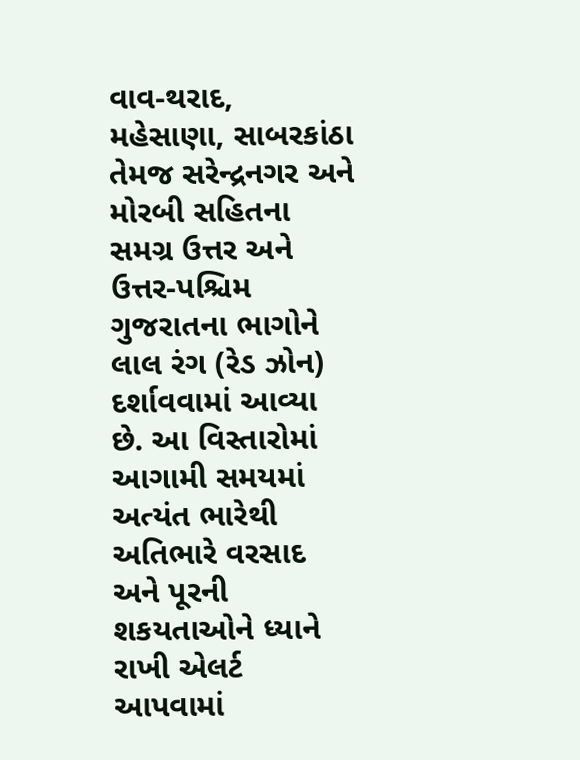વાવ-થરાદ, મહેસાણા, સાબરકાંઠા તેમજ સરેન્દ્રનગર અને મોરબી સહિતના સમગ્ર ઉત્તર અને ઉત્તર-પશ્ચિમ ગુજરાતના ભાગોને લાલ રંગ (રેડ ઝોન) દર્શાવવામાં આવ્યા છે. આ વિસ્તારોમાં આગામી સમયમાં અત્યંત ભારેથી અતિભારે વરસાદ અને પૂરની શકયતાઓને ધ્યાને રાખી એલર્ટ આપવામાં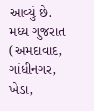આવ્યું છે.
મધ્ય ગુજરાત (અમદાવાદ, ગાંધીનગર, ખેડા,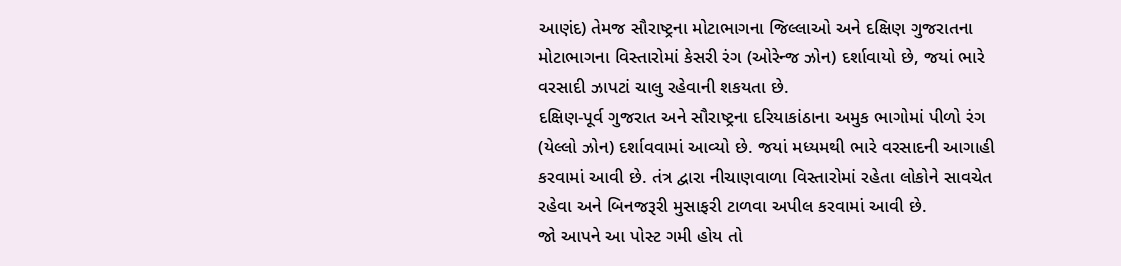આણંદ) તેમજ સૌરાષ્ટ્રના મોટાભાગના જિલ્લાઓ અને દક્ષિણ ગુજરાતના મોટાભાગના વિસ્તારોમાં કેસરી રંગ (ઓરેન્જ ઝોન) દર્શાવાયો છે, જયાં ભારે વરસાદી ઝાપટાં ચાલુ રહેવાની શકયતા છે.
દક્ષિણ-પૂર્વ ગુજરાત અને સૌરાષ્ટ્રના દરિયાકાંઠાના અમુક ભાગોમાં પીળો રંગ (યેલ્લો ઝોન) દર્શાવવામાં આવ્યો છે. જયાં મધ્યમથી ભારે વરસાદની આગાહી કરવામાં આવી છે. તંત્ર દ્વારા નીચાણવાળા વિસ્તારોમાં રહેતા લોકોને સાવચેત રહેવા અને બિનજરૂરી મુસાફરી ટાળવા અપીલ કરવામાં આવી છે.
જો આપને આ પોસ્ટ ગમી હોય તો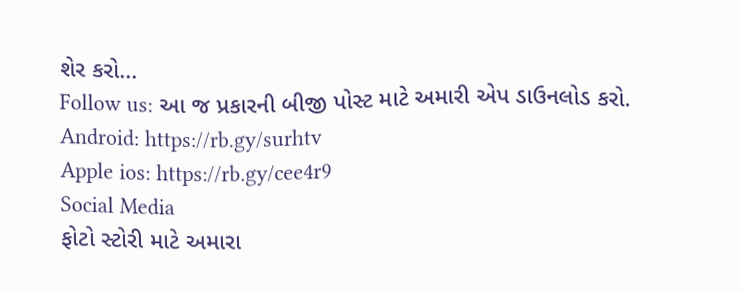શેર કરો...
Follow us: આ જ પ્રકારની બીજી પોસ્ટ માટે અમારી એપ ડાઉનલોડ કરો.
Android: https://rb.gy/surhtv
Apple ios: https://rb.gy/cee4r9
Social Media
ફોટો સ્ટોરી માટે અમારા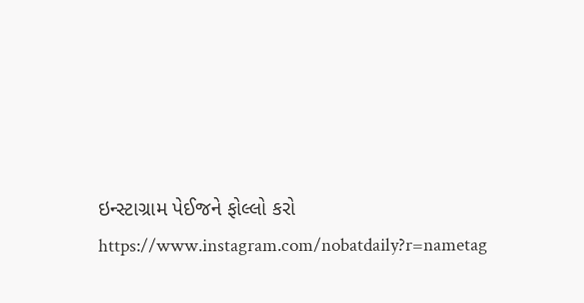ઇન્સ્ટાગ્રામ પેઈજને ફોલ્લો કરો
https://www.instagram.com/nobatdaily?r=nametag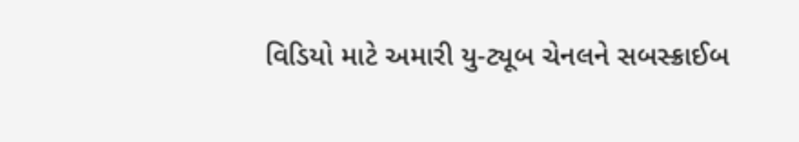વિડિયો માટે અમારી યુ-ટ્યૂબ ચેનલને સબસ્ક્રાઈબ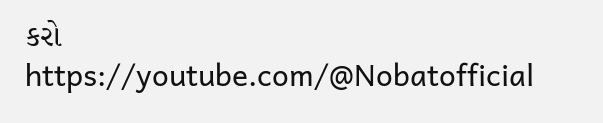કરો
https://youtube.com/@Nobatofficial